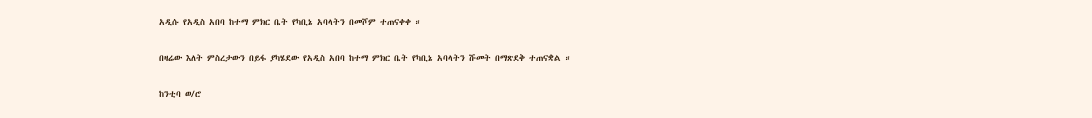አዲሱ የአዲስ አበባ ከተማ ምክር ቤት የካቢኔ አባላትን በመሾም ተጠናቀቀ ።

በዛሬው እለት ምስረታውን በይፋ ያካሄደው የአዲስ አበባ ከተማ ምክር ቤት የካቢኔ አባላትን ሹመት በማጽደቅ ተጠናቋል ።

ከንቲባ ወ/ሮ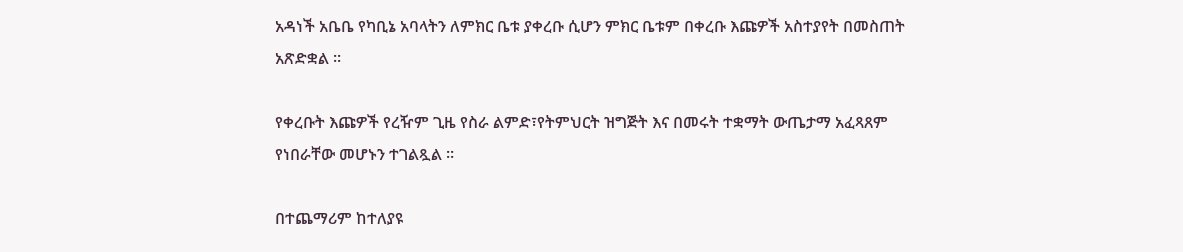አዳነች አቤቤ የካቢኔ አባላትን ለምክር ቤቱ ያቀረቡ ሲሆን ምክር ቤቱም በቀረቡ እጩዎች አስተያየት በመስጠት አጽድቋል ።

የቀረቡት እጩዎች የረዥም ጊዜ የስራ ልምድ፣የትምህርት ዝግጅት እና በመሩት ተቋማት ውጤታማ አፈጻጸም የነበራቸው መሆኑን ተገልጿል ።

በተጨማሪም ከተለያዩ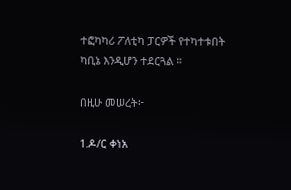ተፎካካሪ ፖለቲካ ፓርዎች የተካተቱበት ካቢኔ እንዲሆን ተደርጓል ።

በዚሁ መሠረት፦

1.ዶ/ር ቀነአ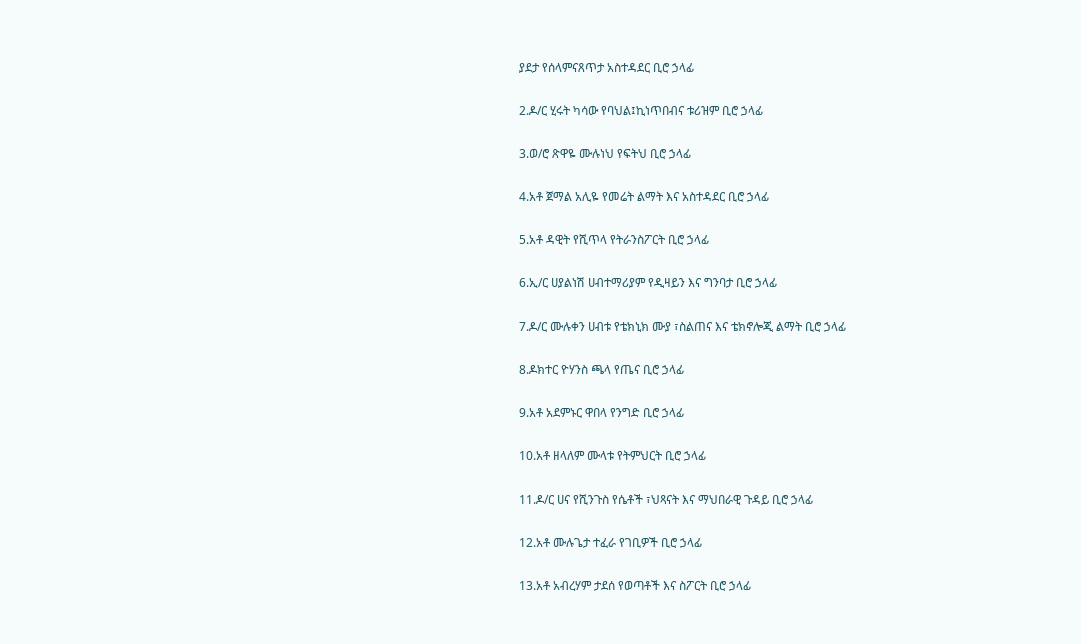ያደታ የሰላምናጸጥታ አስተዳደር ቢሮ ኃላፊ

2.ዶ/ር ሂሩት ካሳው የባህል፤ኪነጥበብና ቱሪዝም ቢሮ ኃላፊ

3.ወ/ሮ ጽዋዬ ሙሉነህ የፍትህ ቢሮ ኃላፊ

4.አቶ ጀማል አሊዬ የመሬት ልማት እና አስተዳደር ቢሮ ኃላፊ

5.አቶ ዳዊት የሺጥላ የትራንስፖርት ቢሮ ኃላፊ

6.ኢ/ር ሀያልነሽ ሀብተማሪያም የዲዛይን እና ግንባታ ቢሮ ኃላፊ

7.ዶ/ር ሙሉቀን ሀብቱ የቴክኒክ ሙያ ፣ስልጠና እና ቴክኖሎጂ ልማት ቢሮ ኃላፊ

8.ዶክተር ዮሃንስ ጫላ የጤና ቢሮ ኃላፊ

9.አቶ አደምኑር ዋበላ የንግድ ቢሮ ኃላፊ

10.አቶ ዘላለም ሙላቱ የትምህርት ቢሮ ኃላፊ

11.ዶ/ር ሀና የሺንጉስ የሴቶች ፣ህጻናት እና ማህበራዊ ጉዳይ ቢሮ ኃላፊ

12.አቶ ሙሉጌታ ተፈራ የገቢዎች ቢሮ ኃላፊ

13.አቶ አብረሃም ታደሰ የወጣቶች እና ስፖርት ቢሮ ኃላፊ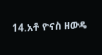14.አቶ ዮናስ ዘውዴ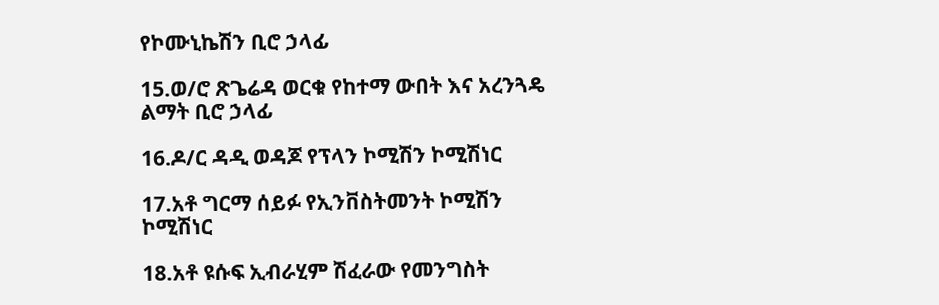የኮሙኒኬሽን ቢሮ ኃላፊ

15.ወ/ሮ ጽጌሬዳ ወርቁ የከተማ ውበት እና አረንጓዴ ልማት ቢሮ ኃላፊ

16.ዶ/ር ዳዲ ወዳጆ የፕላን ኮሚሽን ኮሚሽነር

17.አቶ ግርማ ሰይፉ የኢንቨስትመንት ኮሚሽን ኮሚሽነር

18.አቶ ዩሱፍ ኢብራሂም ሽፈራው የመንግስት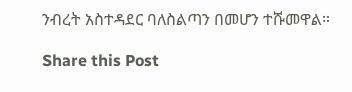ንብረት አስተዳደር ባለስልጣን በመሆን ተሹመዋል።

Share this Post